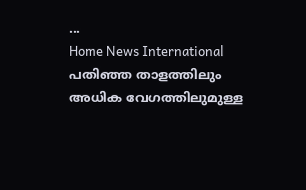...
Home News International പതിഞ്ഞ താളത്തിലും അധിക വേഗത്തിലുമുള്ള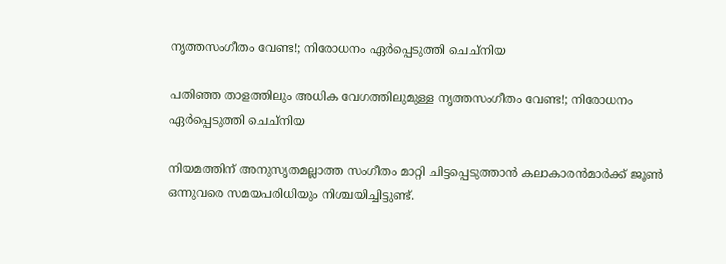നൃത്തസംഗീതം വേണ്ട!; നിരോധനം ഏർപ്പെടുത്തി ചെച്‌നിയ

പതിഞ്ഞ താളത്തിലും അധിക വേഗത്തിലുമുള്ള നൃത്തസംഗീതം വേണ്ട!; നിരോധനം ഏർപ്പെടുത്തി ചെച്‌നിയ

നിയമത്തിന് അനുസൃതമല്ലാത്ത സംഗീതം മാറ്റി ചിട്ടപ്പെടുത്താന്‍ കലാകാരന്‍മാര്‍ക്ക് ജൂണ്‍ ഒന്നുവരെ സമയപരിധിയും നിശ്ചയിച്ചിട്ടുണ്ട്.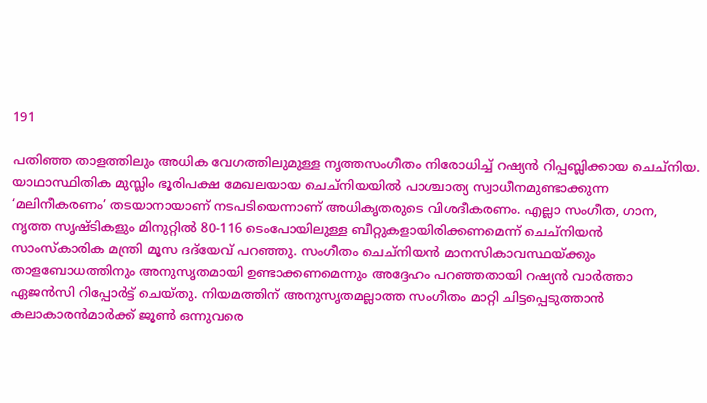191

പതിഞ്ഞ താളത്തിലും അധിക വേഗത്തിലുമുള്ള നൃത്തസംഗീതം നിരോധിച്ച് റഷ്യന്‍ റിപ്പബ്ലിക്കായ ചെച്‌നിയ. യാഥാസ്ഥിതിക മുസ്ലിം ഭൂരിപക്ഷ മേഖലയായ ചെച്‌നിയയിൽ പാശ്ചാത്യ സ്വാധീനമുണ്ടാക്കുന്ന ‘മലിനീകരണം’ തടയാനായാണ് നടപടിയെന്നാണ് അധികൃതരുടെ വിശദീകരണം. എല്ലാ സംഗീത, ഗാന, നൃത്ത സൃഷ്ടികളും മിനുറ്റില്‍ 80-116 ടെംപോയിലുള്ള ബീറ്റുകളായിരിക്കണമെന്ന് ചെച്‌നിയന്‍ സാംസ്‌കാരിക മന്ത്രി മൂസ ദദ്‌യേവ് പറഞ്ഞു. സംഗീതം ചെച്‌നിയന്‍ മാനസികാവസ്ഥയ്ക്കും താളബോധത്തിനും അനുസൃതമായി ഉണ്ടാക്കണമെന്നും അദ്ദേഹം പറഞ്ഞതായി റഷ്യന്‍ വാര്‍ത്താ ഏജന്‍സി റിപ്പോര്‍ട്ട് ചെയ്തു. നിയമത്തിന് അനുസൃതമല്ലാത്ത സംഗീതം മാറ്റി ചിട്ടപ്പെടുത്താന്‍ കലാകാരന്‍മാര്‍ക്ക് ജൂണ്‍ ഒന്നുവരെ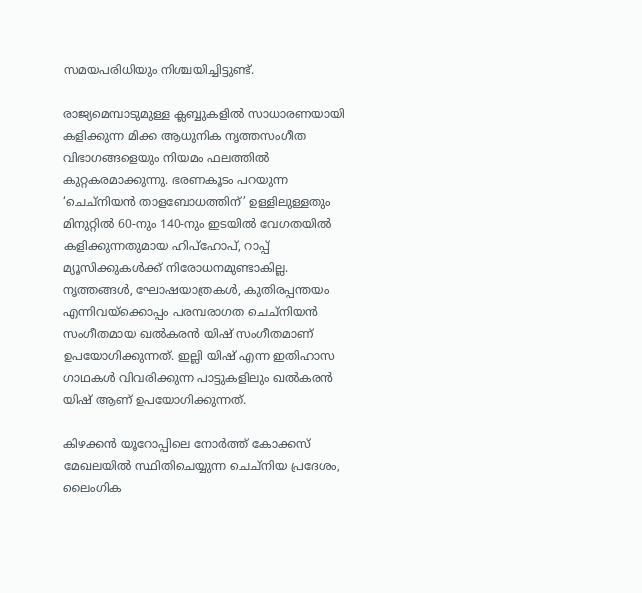സമയപരിധിയും നിശ്ചയിച്ചിട്ടുണ്ട്.

രാജ്യമെമ്പാടുമുള്ള ക്ലബ്ബുകളില്‍ സാധാരണയായി കളിക്കുന്ന മിക്ക ആധുനിക നൃത്തസംഗീത വിഭാഗങ്ങളെയും നിയമം ഫലത്തില്‍ കുറ്റകരമാക്കുന്നു. ഭരണകൂടം പറയുന്ന ‘ചെച്‌നിയന്‍ താളബോധത്തിന്’ ഉള്ളിലുള്ളതും മിനുറ്റില്‍ 60-നും 140-നും ഇടയില്‍ വേഗതയില്‍ കളിക്കുന്നതുമായ ഹിപ്‌ഹോപ്, റാപ്പ് മ്യൂസിക്കുകള്‍ക്ക് നിരോധനമുണ്ടാകില്ല. നൃത്തങ്ങള്‍, ഘോഷയാത്രകള്‍, കുതിരപ്പന്തയം എന്നിവയ്‌ക്കൊപ്പം പരമ്പരാഗത ചെച്‌നിയന്‍ സംഗീതമായ ഖല്‍കരന്‍ യിഷ് സംഗീതമാണ് ഉപയോഗിക്കുന്നത്. ഇല്ലി യിഷ് എന്ന ഇതിഹാസ ഗാഥകള്‍ വിവരിക്കുന്ന പാട്ടുകളിലും ഖല്‍കരന്‍ യിഷ് ആണ് ഉപയോഗിക്കുന്നത്.

കിഴക്കന്‍ യൂറോപ്പിലെ നോര്‍ത്ത് കോക്കസ് മേഖലയില്‍ സ്ഥിതിചെയ്യുന്ന ചെച്‌നിയ പ്രദേശം, ലൈംഗിക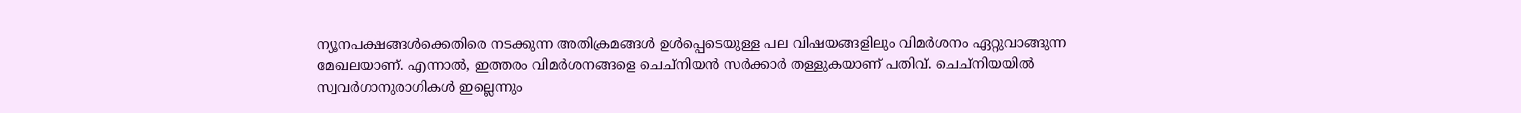ന്യൂനപക്ഷങ്ങള്‍ക്കെതിരെ നടക്കുന്ന അതിക്രമങ്ങള്‍ ഉള്‍പ്പെടെയുള്ള പല വിഷയങ്ങളിലും വിമര്‍ശനം ഏറ്റുവാങ്ങുന്ന മേഖലയാണ്. എന്നാല്‍, ഇത്തരം വിമര്‍ശനങ്ങളെ ചെച്‌നിയന്‍ സര്‍ക്കാര്‍ തള്ളുകയാണ് പതിവ്. ചെച്‌നിയയില്‍ സ്വവര്‍ഗാനുരാഗികള്‍ ഇല്ലെന്നും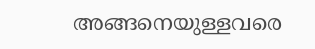അങ്ങനെയുള്ളവരെ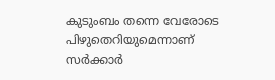കുടുംബം തന്നെ വേരോടെ പിഴുതെറിയുമെന്നാണ് സര്‍ക്കാര്‍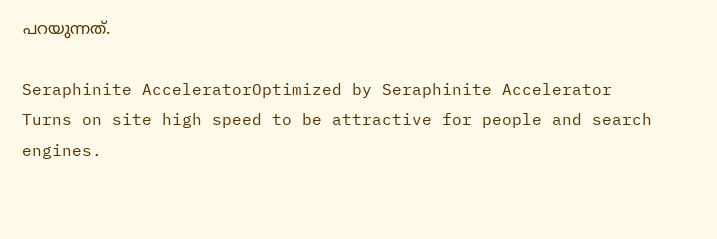പറയുന്നത്.

Seraphinite AcceleratorOptimized by Seraphinite Accelerator
Turns on site high speed to be attractive for people and search engines.